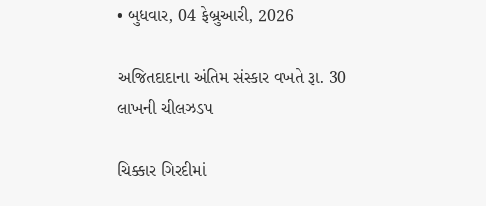• બુધવાર, 04 ફેબ્રુઆરી, 2026

અજિતદાદાના અંતિમ સંસ્કાર વખતે રૂા. 30 લાખની ચીલઝડપ

ચિક્કાર ગિરદીમાં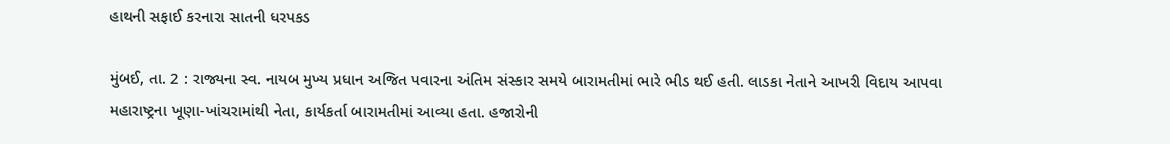હાથની સફાઈ કરનારા સાતની ધરપકડ

મુંબઈ, તા. 2 : રાજ્યના સ્વ. નાયબ મુખ્ય પ્રધાન અજિત પવારના અંતિમ સંસ્કાર સમયે બારામતીમાં ભારે ભીડ થઈ હતી. લાડકા નેતાને આખરી વિદાય આપવા મહારાષ્ટ્રના ખૂણા-ખાંચરામાંથી નેતા, કાર્યકર્તા બારામતીમાં આવ્યા હતા. હજારોની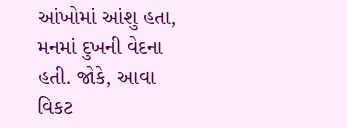આંખોમાં આંશુ હતા, મનમાં દુખની વેદના હતી. જોકે, આવા વિકટ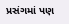પ્રસંગમાં પણ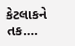કેટલાકને તક….